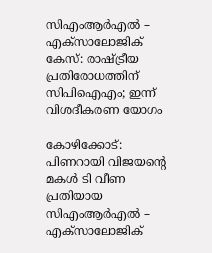സിഎംആര്‍എല്‍ – എക്‌സാലോജിക് കേസ്: രാഷ്ട്രീയ പ്രതിരോധത്തിന് സിപിഐഎം; ഇന്ന് വിശദീകരണ യോഗം

കോഴിക്കോട്: പിണറായി വിജയന്റെ മകള്‍ ടി വീണ പ്രതിയായ സിഎംആര്‍എല്‍ – എക്‌സാലോജിക്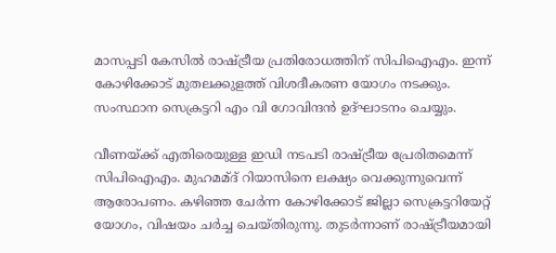മാസപ്പടി കേസില്‍ രാഷ്ട്രീയ പ്രതിരോധത്തിന് സിപിഐഎം. ഇന്ന് കോഴിക്കോട് മുതലക്കുളത്ത് വിശദീകരണ യോഗം നടക്കും. സംസ്ഥാന സെക്രട്ടറി എം വി ഗോവിന്ദന്‍ ഉദ്ഘാടനം ചെയ്യും.

വീണയ്ക്ക് എതിരെയുള്ള ഇഡി നടപടി രാഷ്ട്രീയ പ്രേരിതമെന്ന് സിപിഐഎം. മുഹമമ്ദ് റിയാസിനെ ലക്ഷ്യം വെക്കുന്നുവെന്ന് ആരോപണം. കഴിഞ്ഞ ചേര്‍ന്ന കോഴിക്കോട് ജില്ലാ സെക്രട്ടറിയേറ്റ് യോഗം, വിഷയം ചര്‍ച്ച ചെയ്തിരുന്നു. തുടര്‍ന്നാണ് രാഷ്ട്രീയമായി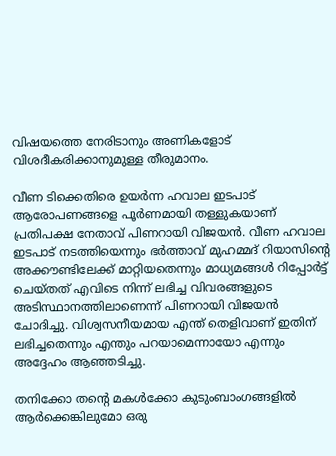വിഷയത്തെ നേരിടാനും അണികളോട് വിശദീകരിക്കാനുമുള്ള തീരുമാനം.

വീണ ടിക്കെതിരെ ഉയര്‍ന്ന ഹവാല ഇടപാട് ആരോപണങ്ങളെ പൂര്‍ണമായി തള്ളുകയാണ് പ്രതിപക്ഷ നേതാവ് പിണറായി വിജയന്‍. വീണ ഹവാല ഇടപാട് നടത്തിയെന്നും ഭര്‍ത്താവ് മുഹമ്മദ് റിയാസിന്റെ അക്കൗണ്ടിലേക്ക് മാറ്റിയതെന്നും മാധ്യമങ്ങള്‍ റിപ്പോര്‍ട്ട് ചെയ്തത് എവിടെ നിന്ന് ലഭിച്ച വിവരങ്ങളുടെ അടിസ്ഥാനത്തിലാണെന്ന് പിണറായി വിജയന്‍ ചോദിച്ചു. വിശ്വസനീയമായ എന്ത് തെളിവാണ് ഇതിന് ലഭിച്ചതെന്നും എന്തും പറയാമെന്നായോ എന്നും അദ്ദേഹം ആഞ്ഞടിച്ചു.

തനിക്കോ തന്റെ മകള്‍ക്കോ കുടുംബാംഗങ്ങളില്‍ ആര്‍ക്കെങ്കിലുമോ ഒരു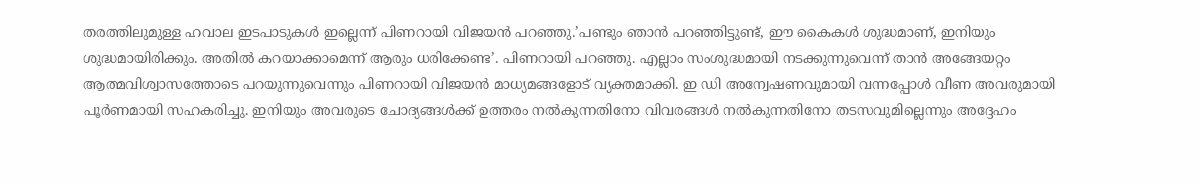തരത്തിലുമുള്ള ഹവാല ഇടപാടുകള്‍ ഇല്ലെന്ന് പിണറായി വിജയന്‍ പറഞ്ഞു.’പണ്ടും ഞാന്‍ പറഞ്ഞിട്ടുണ്ട്, ഈ കൈകള്‍ ശുദ്ധമാണ്, ഇനിയും ശുദ്ധമായിരിക്കും. അതില്‍ കറയാക്കാമെന്ന് ആരും ധരിക്കേണ്ട’. പിണറായി പറഞ്ഞു. എല്ലാം സംശുദ്ധമായി നടക്കുന്നുവെന്ന് താന്‍ അങ്ങേയറ്റം ആത്മവിശ്വാസത്തോടെ പറയുന്നുവെന്നും പിണറായി വിജയന്‍ മാധ്യമങ്ങളോട് വ്യക്തമാക്കി. ഇ ഡി അന്വേഷണവുമായി വന്നപ്പോള്‍ വീണ അവരുമായി പൂര്‍ണമായി സഹകരിച്ചു. ഇനിയും അവരുടെ ചോദ്യങ്ങള്‍ക്ക് ഉത്തരം നല്‍കുന്നതിനോ വിവരങ്ങള്‍ നല്‍കുന്നതിനോ തടസവുമില്ലെന്നും അദ്ദേഹം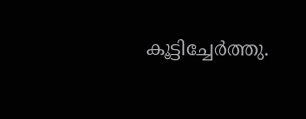കൂട്ടിച്ചേര്‍ത്തു.